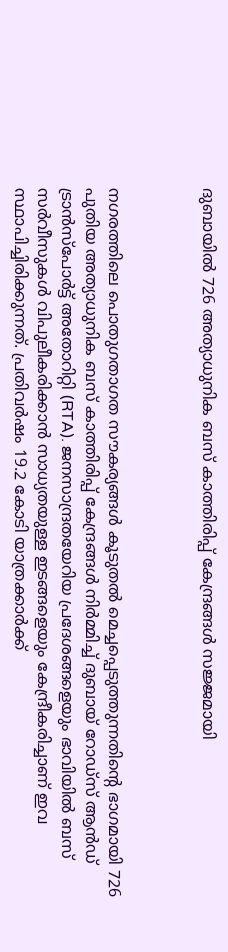ദുബായിൽ 726 അത്യാധുനിക ബസ് കാത്തിരിപ്പ് കേന്ദ്രങ്ങൾ സജ്ജമായി



നഗരത്തിലെ പൊതുഗതാഗത സൗകര്യങ്ങൾ കൂടുതൽ മെച്ചപ്പെടുത്തുന്നതിന്റെ ഭാഗമായി 726 പുതിയ അത്യാധുനിക ബസ് കാത്തിരിപ്പ് കേന്ദ്രങ്ങൾ നിർമ്മിച്ച് ദുബായ് റോഡ്‌സ് ആൻഡ് ട്രാൻസ്‌പോർട്ട് അതോറിറ്റി (RTA). ജനസാന്ദ്രതയേറിയ പ്രദേശങ്ങളെയും ഭാവിയിൽ ബസ് സർവീസുകൾ വിപുലീകരിക്കാൻ സാധ്യതയുള്ള ഇടങ്ങളെയും കേന്ദ്രീകരിച്ചാണ് ഇവ സ്ഥാപിച്ചിരിക്കുന്നത്. പ്രതിവർഷം 19.2 കോടി യാത്രക്കാർക്ക്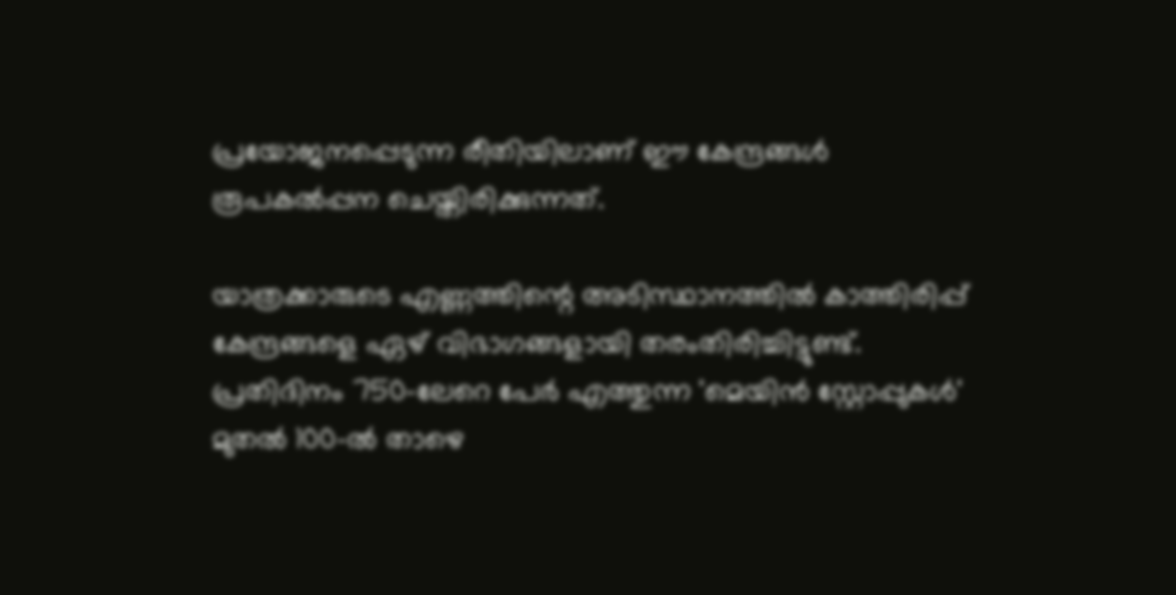പ്രയോജനപ്പെടുന്ന രീതിയിലാണ് ഈ കേന്ദ്രങ്ങൾ രൂപകൽപ്പന ചെയ്തിരിക്കുന്നത്.

യാത്രക്കാരുടെ എണ്ണത്തിന്റെ അടിസ്ഥാനത്തിൽ കാത്തിരിപ്പ് കേന്ദ്രങ്ങളെ ഏഴ് വിഭാഗങ്ങളായി തരംതിരിച്ചിട്ടുണ്ട്. പ്രതിദിനം 750-ലേറെ പേർ എത്തുന്ന 'മെയിൻ സ്റ്റോപ്പുകൾ' മുതൽ 100-ൽ താഴെ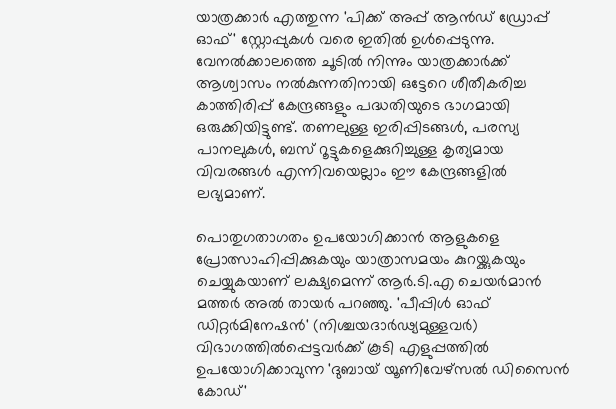യാത്രക്കാർ എത്തുന്ന 'പിക്ക് അപ്പ് ആൻഡ് ഡ്രോപ്പ് ഓഫ്' സ്റ്റോപ്പുകൾ വരെ ഇതിൽ ഉൾപ്പെടുന്നു. വേനൽക്കാലത്തെ ചൂടിൽ നിന്നും യാത്രക്കാർക്ക് ആശ്വാസം നൽകുന്നതിനായി ഒട്ടേറെ ശീതീകരിച്ച കാത്തിരിപ്പ് കേന്ദ്രങ്ങളും പദ്ധതിയുടെ ഭാഗമായി ഒരുക്കിയിട്ടുണ്ട്. തണലുള്ള ഇരിപ്പിടങ്ങൾ, പരസ്യ പാനലുകൾ, ബസ് റൂട്ടുകളെക്കുറിച്ചുള്ള കൃത്യമായ വിവരങ്ങൾ എന്നിവയെല്ലാം ഈ കേന്ദ്രങ്ങളിൽ ലഭ്യമാണ്.

പൊതുഗതാഗതം ഉപയോഗിക്കാൻ ആളുകളെ പ്രോത്സാഹിപ്പിക്കുകയും യാത്രാസമയം കുറയ്ക്കുകയും ചെയ്യുകയാണ് ലക്ഷ്യമെന്ന് ആർ.ടി.എ ചെയർമാൻ മത്തർ അൽ തായർ പറഞ്ഞു. 'പീപ്പിൾ ഓഫ് ഡിറ്റർമിനേഷൻ' (നിശ്ചയദാർഢ്യമുള്ളവർ) വിഭാഗത്തിൽപ്പെട്ടവർക്ക് കൂടി എളുപ്പത്തിൽ ഉപയോഗിക്കാവുന്ന 'ദുബായ് യൂണിവേഴ്സൽ ഡിസൈൻ കോഡ്'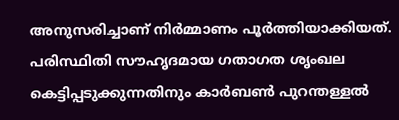അനുസരിച്ചാണ് നിർമ്മാണം പൂർത്തിയാക്കിയത്. പരിസ്ഥിതി സൗഹൃദമായ ഗതാഗത ശൃംഖല കെട്ടിപ്പടുക്കുന്നതിനും കാർബൺ പുറന്തള്ളൽ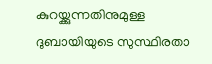കുറയ്ക്കുന്നതിനുമുള്ള ദുബായിയുടെ സുസ്ഥിരതാ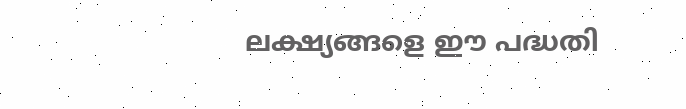ലക്ഷ്യങ്ങളെ ഈ പദ്ധതി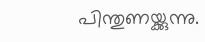പിന്തുണയ്ക്കുന്നു.